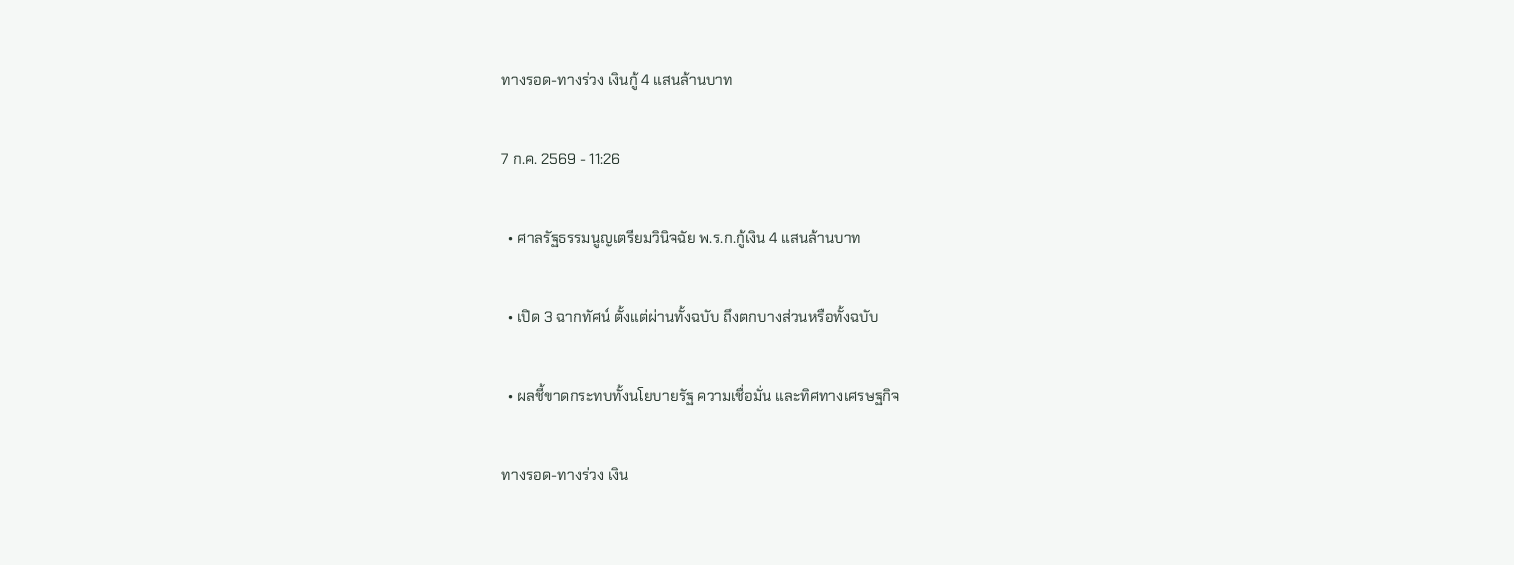ทางรอด-ทางร่วง เงินกู้ 4 แสนล้านบาท

7 ก.ค. 2569 - 11:26

  • ศาลรัฐธรรมนูญเตรียมวินิจฉัย พ.ร.ก.กู้เงิน 4 แสนล้านบาท

  • เปิด 3 ฉากทัศน์ ตั้งแต่ผ่านทั้งฉบับ ถึงตกบางส่วนหรือทั้งฉบับ

  • ผลชี้ขาดกระทบทั้งนโยบายรัฐ ความเชื่อมั่น และทิศทางเศรษฐกิจ

ทางรอด-ทางร่วง เงิน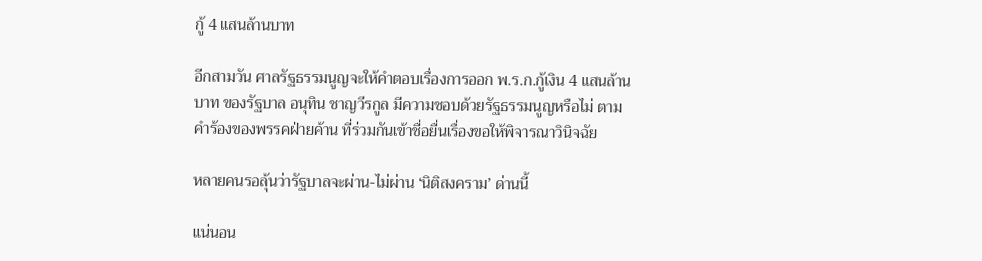กู้ 4 แสนล้านบาท

อีกสามวัน ศาลรัฐธรรมนูญจะให้คำตอบเรื่องการออก พ.ร.ก.กู้เงิน 4 แสนล้านบาท ของรัฐบาล อนุทิน ชาญวีรกูล มีความชอบด้วยรัฐธรรมนูญหรือไม่ ตามคำร้องของพรรคฝ่ายค้าน ที่ร่วมกันเข้าชื่อยื่นเรื่องขอให้พิจารณาวินิจฉัย

หลายคนรอลุ้นว่ารัฐบาลจะผ่าน-ไม่ผ่าน ‘นิติสงคราม’ ด่านนี้

แน่นอน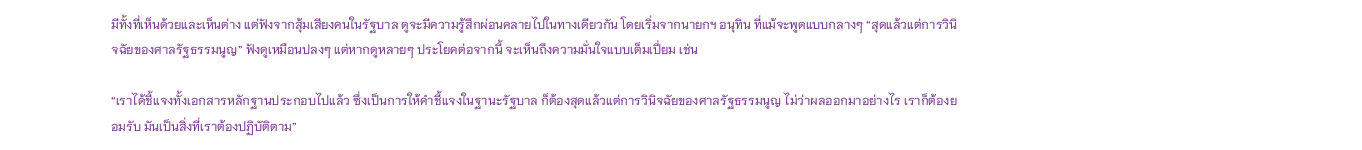มีทั้งที่เห็นด้วยและเห็นต่าง แต่ฟังจากสุ้มเสียงคนในรัฐบาล ดูจะมีความรู้สึกผ่อนคลายไปในทางเดียวกัน โดยเริ่มจากนายกฯ อนุทิน ที่แม้จะพูดแบบกลางๆ “สุดแล้วแต่การวินิจฉัยของศาลรัฐธรรมนูญ” ฟังดูเหมือนปลงๆ แต่หากดูหลายๆ ประโยคต่อจากนี้ จะเห็นถึงความมั่นใจแบบเต็มเปี่ยม เช่น

“เราได้ชี้แจงทั้งเอกสารหลักฐานประกอบไปแล้ว ซึ่งเป็นการให้คําชี้แจงในฐานะรัฐบาล ก็ต้องสุดแล้วแต่การวินิจฉัยของศาลรัฐธรรมนูญ ไม่ว่าผลออกมาอย่างไร เราก็ต้องยอมรับ มันเป็นสิ่งที่เราต้องปฏิบัติตาม”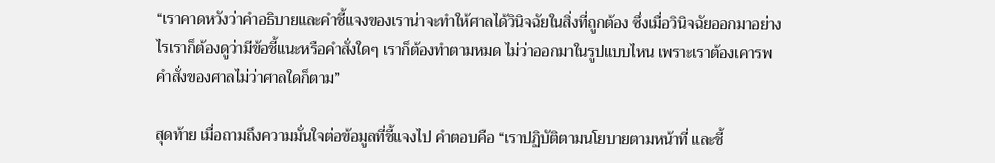“เราคาดหวังว่าคำอธิบายและคำชี้แจงของเราน่าจะทําให้ศาลได้วินิจฉัยในสิ่งที่ถูกต้อง ซึ่งเมื่อวินิจฉัยออกมาอย่างไรเราก็ต้องดูว่ามีข้อชี้แนะหรือคำสั่งใดๆ เราก็ต้องทำตามหมด ไม่ว่าออกมาในรูปแบบไหน เพราะเราต้องเคารพคำสั่งของศาลไม่ว่าศาลใดก็ตาม”

สุดท้าย เมื่อถามถึงความมั่นใจต่อข้อมูลที่ชี้แจงไป คำตอบคือ “เราปฏิบัติตามนโยบายตามหน้าที่ และชี้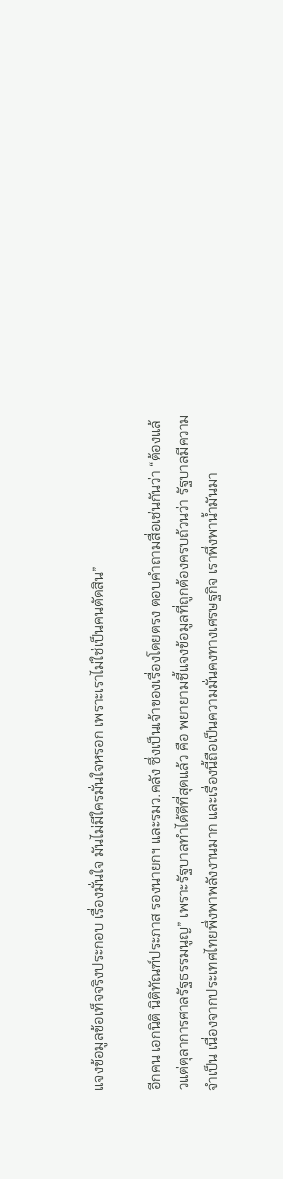แจงข้อมูลข้อเท็จจริงประกอบ เรื่องมั่นใจ มันไม่มีใครมั่นใจหรอก เพราะเราไม่ใช่เป็นคนตัดสิน”

อีกคน เอกนิติ นิติทัณฑ์ประภาส รองนายกฯ และรมว.คลัง ซึ่งเป็นเจ้าของเรื่องโดยตรง ตอบคำถามสื่อเช่นกันว่า “ต้องแล้วแต่ตุลาการศาลรัฐธรรมนูญ” เพราะรัฐบาลทำได้ดีที่สุดแล้ว คือ พยายามชี้แจงข้อมูลที่ถูกต้องครบถ้วนว่า รัฐบาลมีความจำเป็น เนื่องจากประเทศไทยพึ่งพาพลังงานมาก และเรื่องนี้ถือเป็นความมั่นคงทางเศรษฐกิจ เราพึ่งพาน้ำมันมา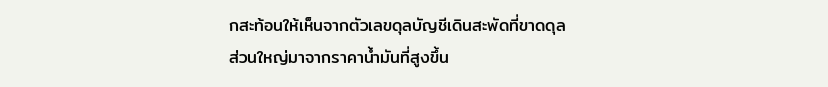กสะท้อนให้เห็นจากตัวเลขดุลบัญชีเดินสะพัดที่ขาดดุล ส่วนใหญ่มาจากราคาน้ำมันที่สูงขึ้น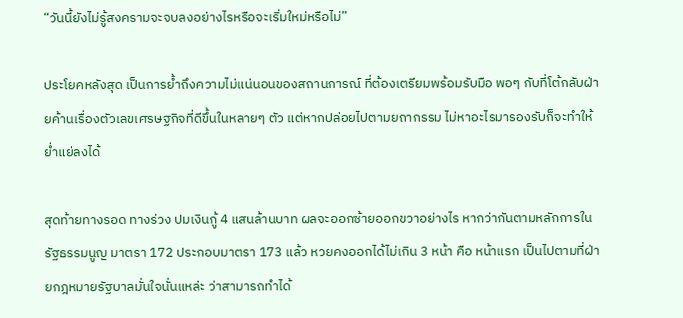“วันนี้ยังไม่รู้สงครามจะจบลงอย่างไรหรือจะเริ่มใหม่หรือไม่”

ประโยคหลังสุด เป็นการย้ำถึงความไม่แน่นอนของสถานการณ์ ที่ต้องเตรียมพร้อมรับมือ พอๆ กับที่โต้กลับฝ่ายค้านเรื่องตัวเลขเศรษฐกิจที่ดีขึ้นในหลายๆ ตัว แต่หากปล่อยไปตามยถากรรม ไม่หาอะไรมารองรับก็จะทำให้ย่ำแย่ลงได้

สุดท้ายทางรอด ทางร่วง ปมเงินกู้ 4 แสนล้านบาท ผลจะออกซ้ายออกขวาอย่างไร หากว่ากันตามหลักการในรัฐธรรมนูญ มาตรา 172 ประกอบมาตรา 173 แล้ว หวยคงออกได้ไม่เกิน 3 หน้า คือ หน้าแรก เป็นไปตามที่ฝ่ายกฎหมายรัฐบาลมั่นใจนั่นแหล่ะ ว่าสามารถทำได้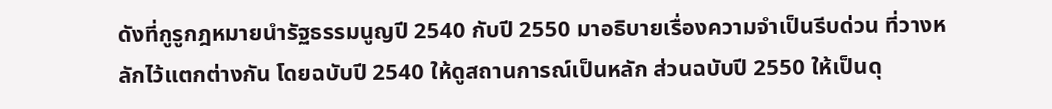ดังที่กูรูกฎหมายนำรัฐธรรมนูญปี 2540 กับปี 2550 มาอธิบายเรื่องความจำเป็นรีบด่วน ที่วางหลักไว้แตกต่างกัน โดยฉบับปี 2540 ให้ดูสถานการณ์เป็นหลัก ส่วนฉบับปี 2550 ให้เป็นดุ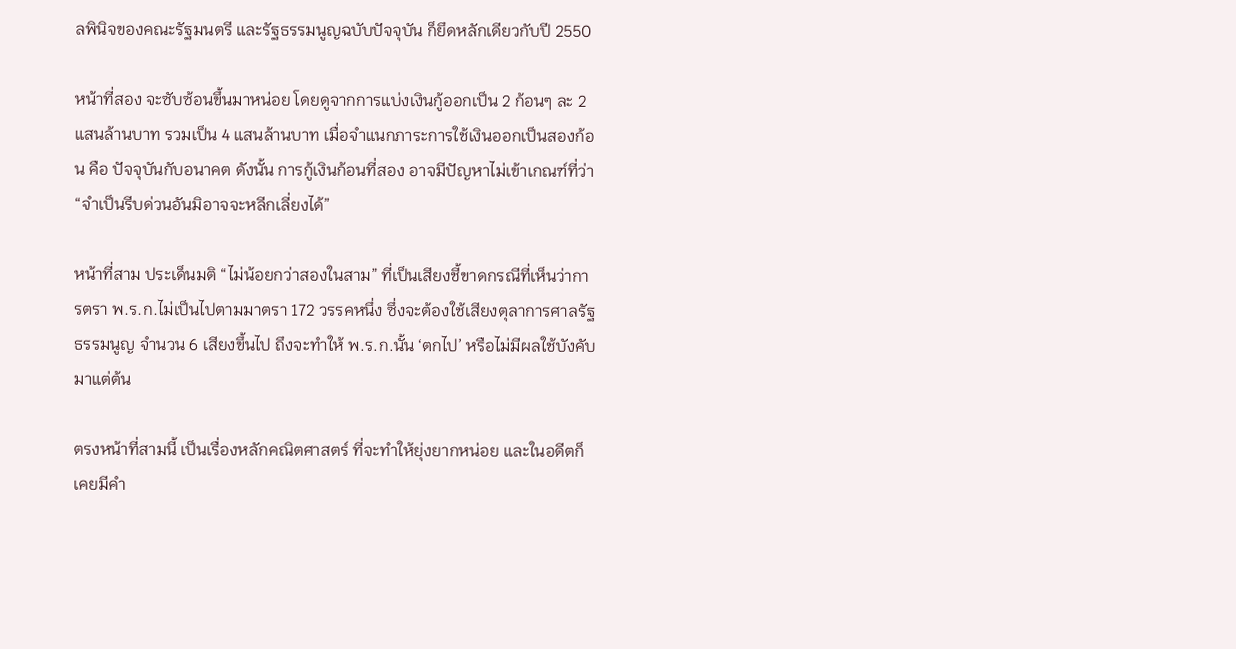ลพินิจของคณะรัฐมนตรี และรัฐธรรมนูญฉบับปัจจุบัน ก็ยึดหลักเดียวกับปี 2550

หน้าที่สอง จะซับซ้อนขึ้นมาหน่อย โดยดูจากการแบ่งเงินกู้ออกเป็น 2 ก้อนๆ ละ 2 แสนล้านบาท รวมเป็น 4 แสนล้านบาท เมื่อจำแนกภาระการใช้เงินออกเป็นสองก้อน คือ ปัจจุบันกับอนาคต ดังนั้น การกู้เงินก้อนที่สอง อาจมีปัญหาไม่เข้าเกณฑ์ที่ว่า “จำเป็นรีบด่วนอันมิอาจจะหลีกเลี่ยงได้”

หน้าที่สาม ประเด็นมติ “ไม่น้อยกว่าสองในสาม” ที่เป็นเสียงชี้ขาดกรณีที่เห็นว่าการตรา พ.ร.ก.ไม่เป็นไปตามมาตรา 172 วรรคหนึ่ง ซึ่งจะต้องใช้เสียงตุลาการศาลรัฐธรรมนูญ จำนวน 6 เสียงขึ้นไป ถึงจะทำให้ พ.ร.ก.นั้น ‘ตกไป’ หรือไม่มีผลใช้บังคับมาแต่ต้น

ตรงหน้าที่สามนี้ เป็นเรื่องหลักคณิตศาสตร์ ที่จะทำให้ยุ่งยากหน่อย และในอดีตก็เคยมีคำ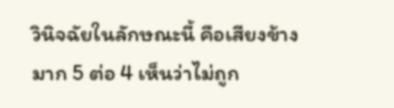วินิจฉัยในลักษณะนี้ คือเสียงข้างมาก 5 ต่อ 4 เห็นว่าไม่ถูก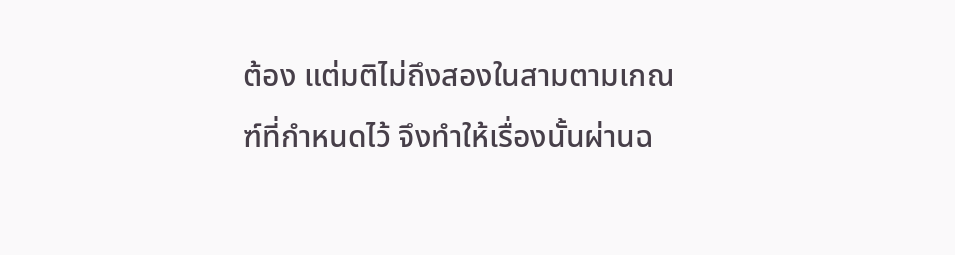ต้อง แต่มติไม่ถึงสองในสามตามเกณฑ์ที่กำหนดไว้ จึงทำให้เรื่องนั้นผ่านฉ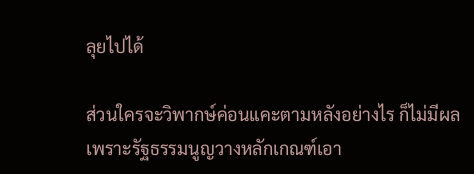ลุยไปได้

ส่วนใครจะวิพากษ์ค่อนแคะตามหลังอย่างไร ก็ไม่มีผล เพราะรัฐธรรมนูญวางหลักเกณฑ์เอา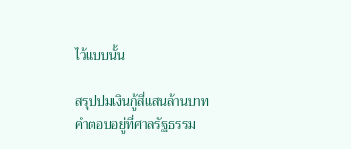ไว้แบบนั้น

สรุปปมเงินกู้สี่แสนล้านบาท คำตอบอยู่ที่ศาลรัฐธรรม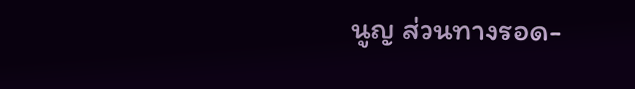นูญ ส่วนทางรอด-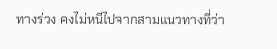ทางร่วง คงไม่หนีไปจากสามแนวทางที่ว่า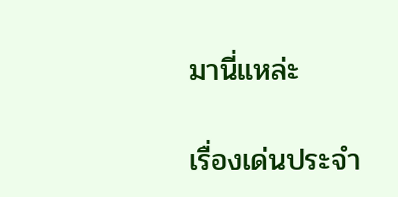มานี่แหล่ะ

เรื่องเด่นประจำ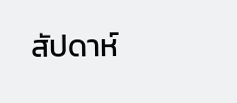สัปดาห์